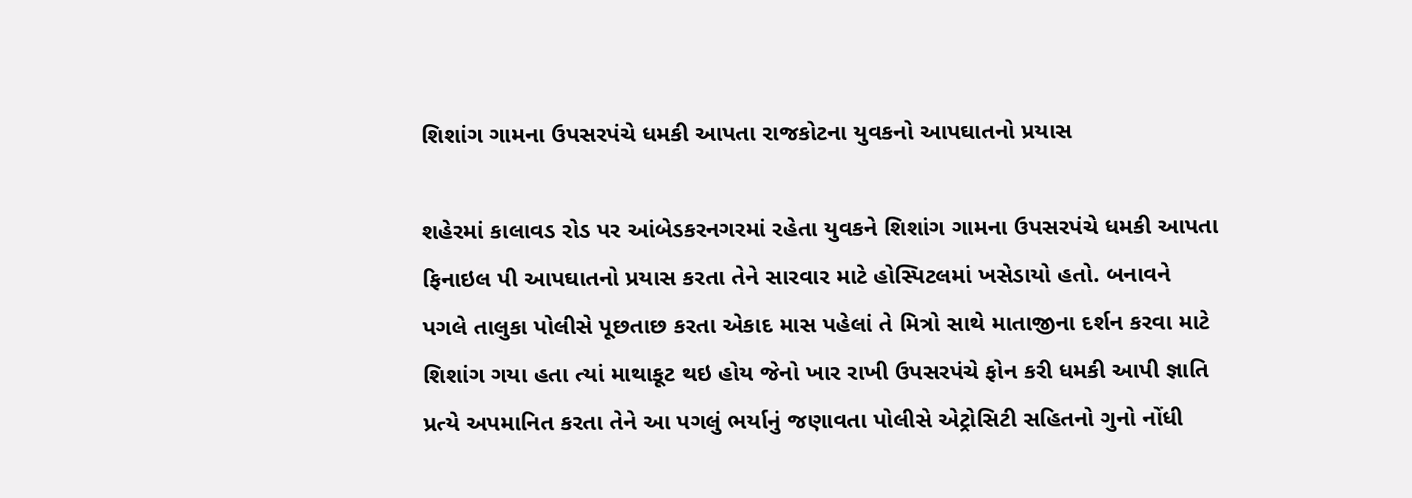શિશાંગ ગામના ઉપસરપંચે ધમકી આપતા રાજકોટના યુવકનો આપઘાતનો પ્રયાસ

શહેરમાં કાલાવડ રોડ પર આંબેડકરનગરમાં રહેતા યુવકને શિશાંગ ગામના ઉપસરપંચે ધમકી આપતા ફિનાઇલ પી આપઘાતનો પ્રયાસ કરતા તેને સારવાર માટે હોસ્પિટલમાં ખસેડાયો હતો. બનાવને પગલે તાલુકા પોલીસે પૂછતાછ કરતા એકાદ માસ પહેલાં તે મિત્રો સાથે માતાજીના દર્શન કરવા માટે શિશાંગ ગયા હતા ત્યાં માથાકૂટ થઇ હોય જેનો ખાર રાખી ઉપસરપંચે ફોન કરી ધમકી આપી જ્ઞાતિ પ્રત્યે અપમાનિત કરતા તેને આ પગલું ભર્યાનું જણાવતા પોલીસે એટ્રોસિટી સહિતનો ગુનો નોંધી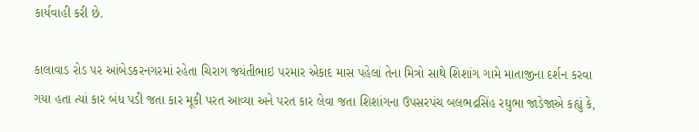કાર્યવાહી કરી છે.

કાલાવાડ રોડ પર આંબેડકરનગરમાં રહેતા ચિરાગ જયંતીભાઇ પરમાર એકાદ માસ પહેલાં તેના મિત્રો સાથે શિશાંગ ગામે માતાજીના દર્શન કરવા ગયા હતા ત્યાં કાર બંધ પડી જતા કાર મૂકી પરત આવ્યા અને પરત કાર લેવા જતા શિશાંગના ઉપસરપંચ બલભદ્રસિંહ રઘુભા જાડેજાએ કહ્યું કે,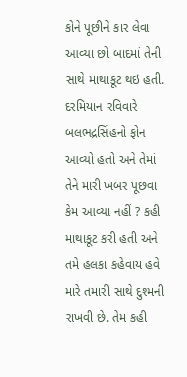કોને પૂછીને કાર લેવા આવ્યા છો બાદમાં તેની સાથે માથાકૂટ થઇ હતી. દરમિયાન રવિવારે બલભદ્રસિંહનો ફોન આવ્યો હતો અને તેમાં તેને મારી ખબર પૂછવા કેમ આવ્યા નહીં ? કહી માથાકૂટ કરી હતી અને તમે હલકા કહેવાય હવે મારે તમારી સાથે દુશ્મની રાખવી છે. તેમ કહી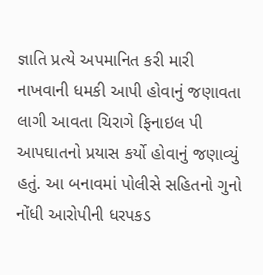જ્ઞાતિ પ્રત્યે અપમાનિત કરી મારી નાખવાની ધમકી આપી હોવાનું જણાવતા લાગી આવતા ચિરાગે ફિનાઇલ પી આપઘાતનો પ્રયાસ કર્યો હોવાનું જણાવ્યું હતું. આ બનાવમાં પોલીસે સહિતનો ગુનો નોંધી આરોપીની ધરપકડ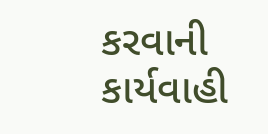કરવાની કાર્યવાહી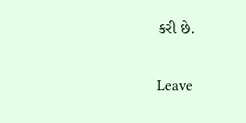કરી છે.

Leave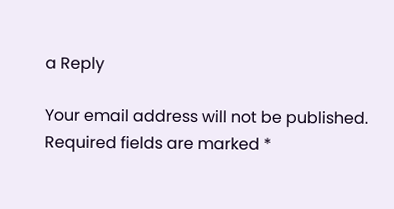a Reply

Your email address will not be published. Required fields are marked *